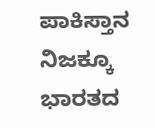ಪಾಕಿಸ್ತಾನ ನಿಜಕ್ಕೂ ಭಾರತದ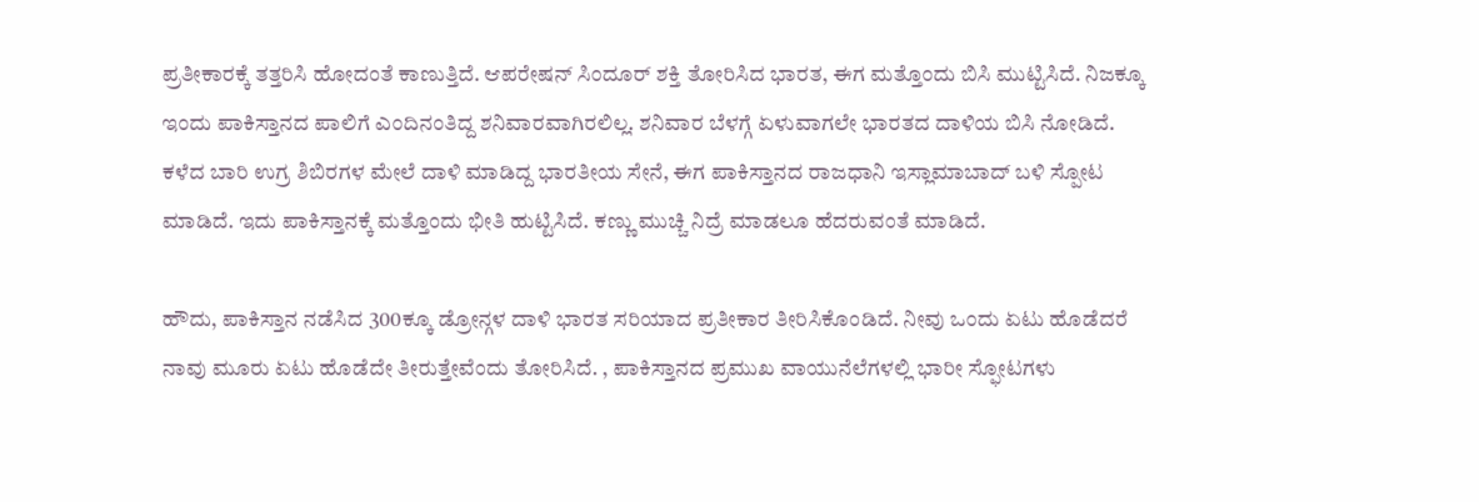ಪ್ರತೀಕಾರಕ್ಕೆ ತತ್ತರಿಸಿ ಹೋದಂತೆ ಕಾಣುತ್ತಿದೆ. ಆಪರೇಷನ್ ಸಿಂದೂರ್ ಶಕ್ತಿ ತೋರಿಸಿದ ಭಾರತ, ಈಗ ಮತ್ತೊಂದು ಬಿಸಿ ಮುಟ್ಟಿಸಿದೆ. ನಿಜಕ್ಕೂ ಇಂದು ಪಾಕಿಸ್ತಾನದ ಪಾಲಿಗೆ ಎಂದಿನಂತಿದ್ದ ಶನಿವಾರವಾಗಿರಲಿಲ್ಲ. ಶನಿವಾರ ಬೆಳಗ್ಗೆ ಏಳುವಾಗಲೇ ಭಾರತದ ದಾಳಿಯ ಬಿಸಿ ನೋಡಿದೆ. ಕಳೆದ ಬಾರಿ ಉಗ್ರ ಶಿಬಿರಗಳ ಮೇಲೆ ದಾಳಿ ಮಾಡಿದ್ದ ಭಾರತೀಯ ಸೇನೆ, ಈಗ ಪಾಕಿಸ್ತಾನದ ರಾಜಧಾನಿ ಇಸ್ಲಾಮಾಬಾದ್ ಬಳಿ ಸ್ಪೋಟ ಮಾಡಿದೆ. ಇದು ಪಾಕಿಸ್ತಾನಕ್ಕೆ ಮತ್ತೊಂದು ಭೀತಿ ಹುಟ್ಟಿಸಿದೆ. ಕಣ್ಣು ಮುಚ್ಚಿ ನಿದ್ರೆ ಮಾಡಲೂ ಹೆದರುವಂತೆ ಮಾಡಿದೆ.

ಹೌದು, ಪಾಕಿಸ್ತಾನ ನಡೆಸಿದ 300ಕ್ಕೂ ಡ್ರೋನ್ಗಳ ದಾಳಿ ಭಾರತ ಸರಿಯಾದ ಪ್ರತೀಕಾರ ತೀರಿಸಿಕೊಂಡಿದೆ. ನೀವು ಒಂದು ಏಟು ಹೊಡೆದರೆ ನಾವು ಮೂರು ಏಟು ಹೊಡೆದೇ ತೀರುತ್ತೇವೆಂದು ತೋರಿಸಿದೆ. , ಪಾಕಿಸ್ತಾನದ ಪ್ರಮುಖ ವಾಯುನೆಲೆಗಳಲ್ಲಿ ಭಾರೀ ಸ್ಫೋಟಗಳು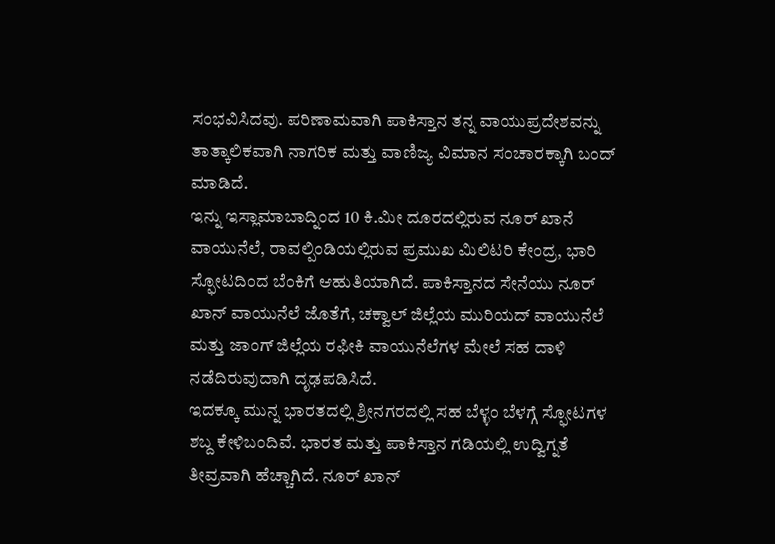ಸಂಭವಿಸಿದವು. ಪರಿಣಾಮವಾಗಿ ಪಾಕಿಸ್ತಾನ ತನ್ನ ವಾಯುಪ್ರದೇಶವನ್ನು ತಾತ್ಕಾಲಿಕವಾಗಿ ನಾಗರಿಕ ಮತ್ತು ವಾಣಿಜ್ಯ ವಿಮಾನ ಸಂಚಾರಕ್ಕಾಗಿ ಬಂದ್ ಮಾಡಿದೆ.
ಇನ್ನು ಇಸ್ಲಾಮಾಬಾದ್ನಿಂದ 10 ಕಿ.ಮೀ ದೂರದಲ್ಲಿರುವ ನೂರ್ ಖಾನೆ ವಾಯುನೆಲೆ, ರಾವಲ್ಪಿಂಡಿಯಲ್ಲಿರುವ ಪ್ರಮುಖ ಮಿಲಿಟರಿ ಕೇಂದ್ರ, ಭಾರಿ ಸ್ಫೋಟದಿಂದ ಬೆಂಕಿಗೆ ಆಹುತಿಯಾಗಿದೆ. ಪಾಕಿಸ್ತಾನದ ಸೇನೆಯು ನೂರ್ ಖಾನ್ ವಾಯುನೆಲೆ ಜೊತೆಗೆ, ಚಕ್ವಾಲ್ ಜಿಲ್ಲೆಯ ಮುರಿಯದ್ ವಾಯುನೆಲೆ ಮತ್ತು ಜಾಂಗ್ ಜಿಲ್ಲೆಯ ರಫೀಕಿ ವಾಯುನೆಲೆಗಳ ಮೇಲೆ ಸಹ ದಾಳಿ ನಡೆದಿರುವುದಾಗಿ ದೃಢಪಡಿಸಿದೆ.
ಇದಕ್ಕೂ ಮುನ್ನ ಭಾರತದಲ್ಲಿ ಶ್ರೀನಗರದಲ್ಲಿ ಸಹ ಬೆಳ್ಳಂ ಬೆಳಗ್ಗೆ ಸ್ಫೋಟಗಳ ಶಬ್ದ ಕೇಳಿಬಂದಿವೆ. ಭಾರತ ಮತ್ತು ಪಾಕಿಸ್ತಾನ ಗಡಿಯಲ್ಲಿ ಉದ್ವಿಗ್ನತೆ ತೀವ್ರವಾಗಿ ಹೆಚ್ಚಾಗಿದೆ. ನೂರ್ ಖಾನ್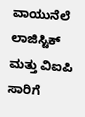ವಾಯುನೆಲೆ ಲಾಜಿಸ್ಟಿಕ್ ಮತ್ತು ವಿಐಪಿ ಸಾರಿಗೆ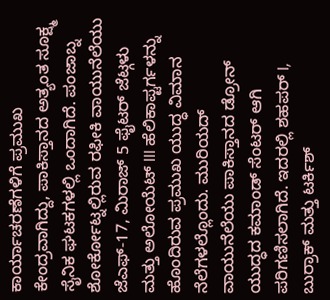ಕಾರ್ಯಾಚರಣೆಗಳಿಗೆ ಪ್ರಮುಖ ಕೇಂದ್ರವಾಗಿದ್ದು, ಪಾಕಿಸ್ತಾನದ ಅತ್ಯಂತ ಸೂಕ್ಷ್ಮ ಸೈನಿಕ ಘಟಕಗಳಲ್ಲಿ ಒಂದಾಗಿದೆ. ಪಂಜಾಬ್ನ ಶೋರ್ಕೋಟ್ನಲ್ಲಿರುವ ರಫೀಕಿ ವಾಯುನೆಲೆಯು ಜೆಎಫ್-17, ಮಿರಾಜ್ 5 ಫೈಟರ್ ಜೆಟ್ಗಳು ಮತ್ತು ಅಲೋಯೆಟ್ III ಹೆಲಿಕಾಪ್ಟರ್ಗಳನ್ನು ಹೊಂದಿರುವ ಪ್ರಮುಖ ಯುದ್ಧ ವಿಮಾನ ನೆಲೆಗಳಲ್ಲೊಂದು. ಮುರಿಯದ್ ವಾಯುನೆಲೆಯು ಪಾಕಿಸ್ತಾನದ ಡ್ರೋನ್ ಯುದ್ಧದ ಕಮಾಂಡ್ ಸೆಂಟರ್ ಆಗಿ ಪರಿಗಣಿಸಲಾಗಿದೆ. ಇದರಲ್ಲಿ ಶಹಪರ್ I, ಬುರ್ರಾಕ್ ಮತ್ತು ಟರ್ಕಿಶ್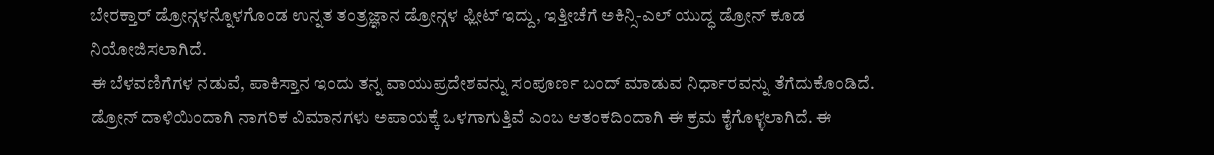ಬೇರಕ್ತಾರ್ ಡ್ರೋನ್ಗಳನ್ನೊಳಗೊಂಡ ಉನ್ನತ ತಂತ್ರಜ್ಞಾನ ಡ್ರೋನ್ಗಳ ಫ್ಲೀಟ್ ಇದ್ದು, ಇತ್ತೀಚೆಗೆ ಅಕಿನ್ಸಿ-ಎಲ್ ಯುದ್ಧ ಡ್ರೋನ್ ಕೂಡ ನಿಯೋಜಿಸಲಾಗಿದೆ.
ಈ ಬೆಳವಣಿಗೆಗಳ ನಡುವೆ, ಪಾಕಿಸ್ತಾನ ಇಂದು ತನ್ನ ವಾಯುಪ್ರದೇಶವನ್ನು ಸಂಪೂರ್ಣ ಬಂದ್ ಮಾಡುವ ನಿರ್ಧಾರವನ್ನು ತೆಗೆದುಕೊಂಡಿದೆ. ಡ್ರೋನ್ ದಾಳಿಯಿಂದಾಗಿ ನಾಗರಿಕ ವಿಮಾನಗಳು ಅಪಾಯಕ್ಕೆ ಒಳಗಾಗುತ್ತಿವೆ ಎಂಬ ಆತಂಕದಿಂದಾಗಿ ಈ ಕ್ರಮ ಕೈಗೊಳ್ಳಲಾಗಿದೆ. ಈ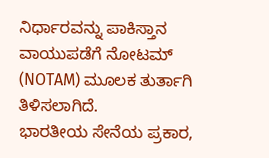ನಿರ್ಧಾರವನ್ನು ಪಾಕಿಸ್ತಾನ ವಾಯುಪಡೆಗೆ ನೋಟಮ್ (NOTAM) ಮೂಲಕ ತುರ್ತಾಗಿ ತಿಳಿಸಲಾಗಿದೆ.
ಭಾರತೀಯ ಸೇನೆಯ ಪ್ರಕಾರ,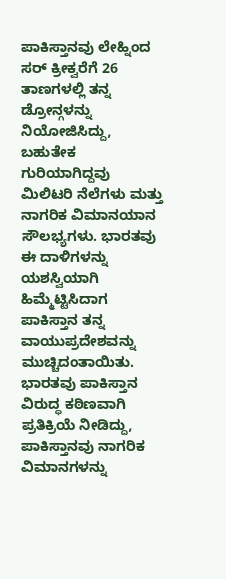ಪಾಕಿಸ್ತಾನವು ಲೇಹ್ನಿಂದ ಸರ್ ಕ್ರೀಕ್ವರೆಗೆ 26 ತಾಣಗಳಲ್ಲಿ ತನ್ನ ಡ್ರೋನ್ಗಳನ್ನು ನಿಯೋಜಿಸಿದ್ದು, ಬಹುತೇಕ ಗುರಿಯಾಗಿದ್ದವು ಮಿಲಿಟರಿ ನೆಲೆಗಳು ಮತ್ತು ನಾಗರಿಕ ವಿಮಾನಯಾನ ಸೌಲಭ್ಯಗಳು. ಭಾರತವು ಈ ದಾಳಿಗಳನ್ನು ಯಶಸ್ವಿಯಾಗಿ ಹಿಮ್ಮೆಟ್ಟಿಸಿದಾಗ ಪಾಕಿಸ್ತಾನ ತನ್ನ ವಾಯುಪ್ರದೇಶವನ್ನು ಮುಚ್ಚಿದಂತಾಯಿತು. ಭಾರತವು ಪಾಕಿಸ್ತಾನ ವಿರುದ್ಧ ಕಠಿಣವಾಗಿ ಪ್ರತಿಕ್ರಿಯೆ ನೀಡಿದ್ದು, ಪಾಕಿಸ್ತಾನವು ನಾಗರಿಕ ವಿಮಾನಗಳನ್ನು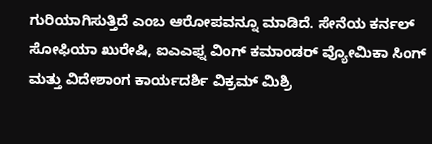ಗುರಿಯಾಗಿಸುತ್ತಿದೆ ಎಂಬ ಆರೋಪವನ್ನೂ ಮಾಡಿದೆ. ಸೇನೆಯ ಕರ್ನಲ್ ಸೋಫಿಯಾ ಖುರೇಷಿ, ಐಎಎಫ್ನ ವಿಂಗ್ ಕಮಾಂಡರ್ ವ್ಯೋಮಿಕಾ ಸಿಂಗ್ ಮತ್ತು ವಿದೇಶಾಂಗ ಕಾರ್ಯದರ್ಶಿ ವಿಕ್ರಮ್ ಮಿಶ್ರಿ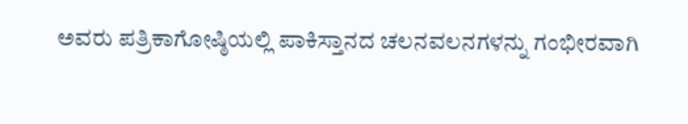ಅವರು ಪತ್ರಿಕಾಗೋಷ್ಠಿಯಲ್ಲಿ ಪಾಕಿಸ್ತಾನದ ಚಲನವಲನಗಳನ್ನು ಗಂಭೀರವಾಗಿ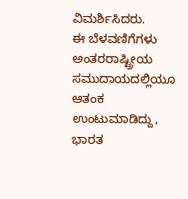ವಿಮರ್ಶಿಸಿದರು.
ಈ ಬೆಳವಣಿಗೆಗಳು ಅಂತರರಾಷ್ಟ್ರೀಯ ಸಮುದಾಯದಲ್ಲಿಯೂ ಆತಂಕ ಉಂಟುಮಾಡಿದ್ದು, ಭಾರತ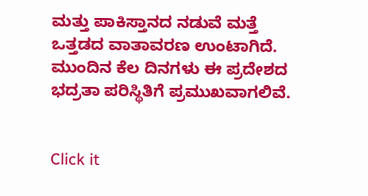ಮತ್ತು ಪಾಕಿಸ್ತಾನದ ನಡುವೆ ಮತ್ತೆ ಒತ್ತಡದ ವಾತಾವರಣ ಉಂಟಾಗಿದೆ. ಮುಂದಿನ ಕೆಲ ದಿನಗಳು ಈ ಪ್ರದೇಶದ ಭದ್ರತಾ ಪರಿಸ್ಥಿತಿಗೆ ಪ್ರಮುಖವಾಗಲಿವೆ.


Click it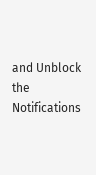and Unblock the Notifications